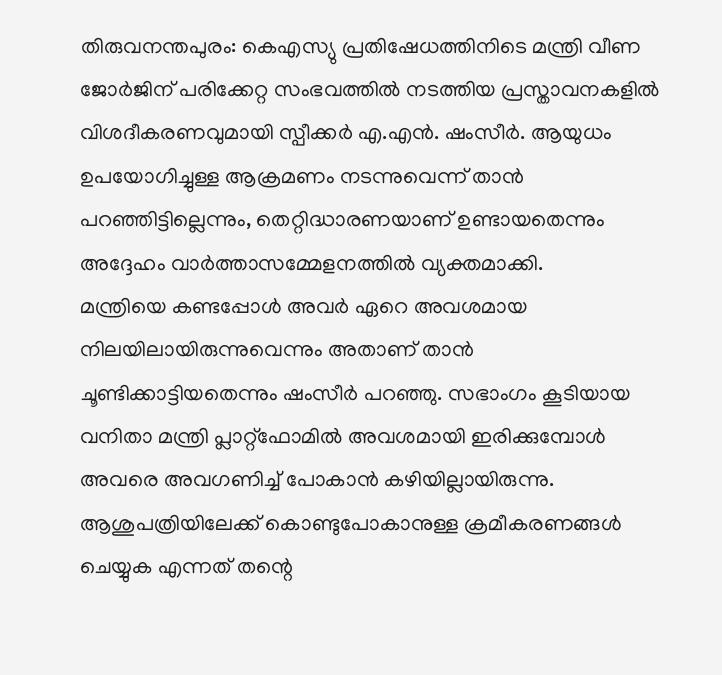തിരുവനന്തപുരം: കെഎസ്യു പ്രതിഷേധത്തിനിടെ മന്ത്രി വീണ ജോർജിന് പരിക്കേറ്റ സംഭവത്തിൽ നടത്തിയ പ്രസ്താവനകളിൽ വിശദീകരണവുമായി സ്പീക്കർ എ.എൻ. ഷംസീർ. ആയുധം ഉപയോഗിച്ചുള്ള ആക്രമണം നടന്നുവെന്ന് താൻ പറഞ്ഞിട്ടില്ലെന്നും, തെറ്റിദ്ധാരണയാണ് ഉണ്ടായതെന്നും അദ്ദേഹം വാർത്താസമ്മേളനത്തിൽ വ്യക്തമാക്കി.
മന്ത്രിയെ കണ്ടപ്പോൾ അവർ ഏറെ അവശമായ നിലയിലായിരുന്നുവെന്നും അതാണ് താൻ ചൂണ്ടിക്കാട്ടിയതെന്നും ഷംസീർ പറഞ്ഞു. സഭാംഗം കൂടിയായ വനിതാ മന്ത്രി പ്ലാറ്റ്ഫോമിൽ അവശമായി ഇരിക്കുമ്പോൾ അവരെ അവഗണിച്ച് പോകാൻ കഴിയില്ലായിരുന്നു. ആശുപത്രിയിലേക്ക് കൊണ്ടുപോകാനുള്ള ക്രമീകരണങ്ങൾ ചെയ്യുക എന്നത് തന്റെ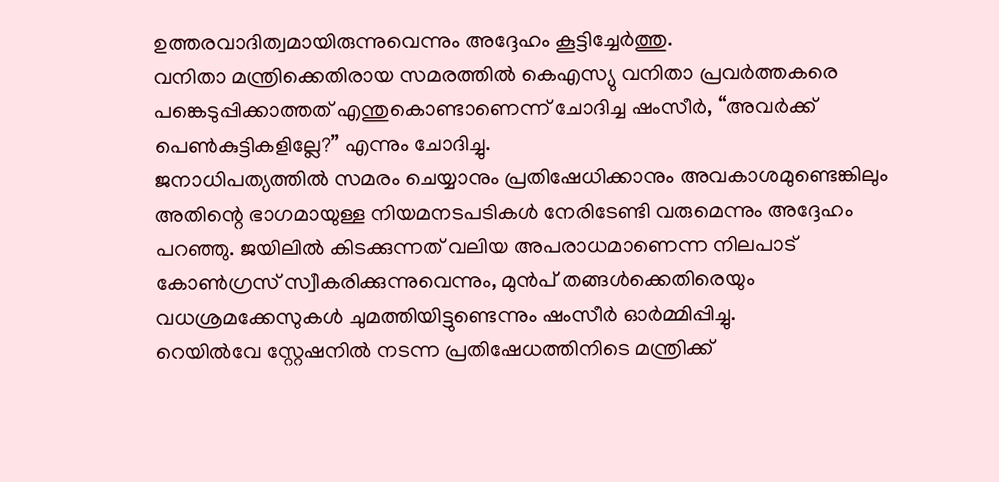ഉത്തരവാദിത്വമായിരുന്നുവെന്നും അദ്ദേഹം കൂട്ടിച്ചേർത്തു.
വനിതാ മന്ത്രിക്കെതിരായ സമരത്തിൽ കെഎസ്യു വനിതാ പ്രവർത്തകരെ പങ്കെടുപ്പിക്കാത്തത് എന്തുകൊണ്ടാണെന്ന് ചോദിച്ച ഷംസീർ, “അവർക്ക് പെൺകുട്ടികളില്ലേ?” എന്നും ചോദിച്ചു.
ജനാധിപത്യത്തിൽ സമരം ചെയ്യാനും പ്രതിഷേധിക്കാനും അവകാശമുണ്ടെങ്കിലും അതിന്റെ ഭാഗമായുള്ള നിയമനടപടികൾ നേരിടേണ്ടി വരുമെന്നും അദ്ദേഹം പറഞ്ഞു. ജയിലിൽ കിടക്കുന്നത് വലിയ അപരാധമാണെന്ന നിലപാട് കോൺഗ്രസ് സ്വീകരിക്കുന്നുവെന്നും, മുൻപ് തങ്ങൾക്കെതിരെയും വധശ്രമക്കേസുകൾ ചുമത്തിയിട്ടുണ്ടെന്നും ഷംസീർ ഓർമ്മിപ്പിച്ചു.
റെയിൽവേ സ്റ്റേഷനിൽ നടന്ന പ്രതിഷേധത്തിനിടെ മന്ത്രിക്ക്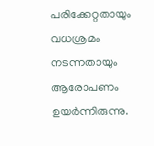പരിക്കേറ്റതായും വധശ്രമം നടന്നതായും ആരോപണം ഉയർന്നിരുന്നു.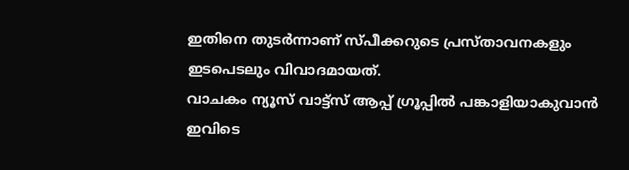ഇതിനെ തുടർന്നാണ് സ്പീക്കറുടെ പ്രസ്താവനകളും ഇടപെടലും വിവാദമായത്.
വാചകം ന്യൂസ് വാട്ട്സ് ആപ്പ് ഗ്രൂപ്പിൽ പങ്കാളിയാകുവാൻ
ഇവിടെ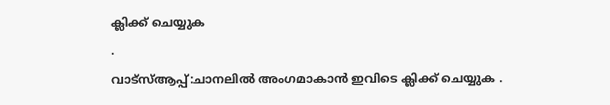ക്ലിക്ക് ചെയ്യുക
.
വാട്സ്ആപ്പ്:ചാനലിൽ അംഗമാകാൻ ഇവിടെ ക്ലിക്ക് ചെയ്യുക .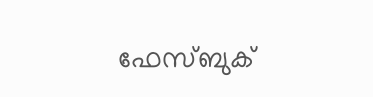ഫേസ്ബുക്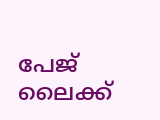പേജ് ലൈക്ക്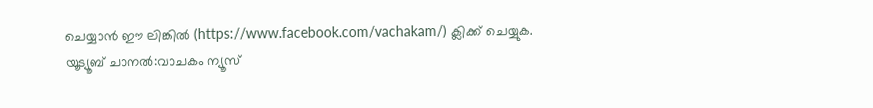ചെയ്യാൻ ഈ ലിങ്കിൽ (https://www.facebook.com/vachakam/) ക്ലിക്ക് ചെയ്യുക.
യൂട്യൂബ് ചാനൽ:വാചകം ന്യൂസ്